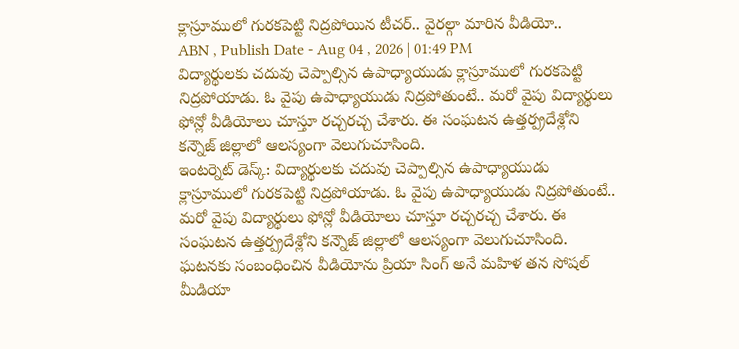క్లాస్రూములో గురకపెట్టి నిద్రపోయిన టీచర్.. వైరల్గా మారిన వీడియో..
ABN , Publish Date - Aug 04 , 2026 | 01:49 PM
విద్యార్థులకు చదువు చెప్పాల్సిన ఉపాధ్యాయుడు క్లాస్రూములో గురకపెట్టి నిద్రపోయాడు. ఓ వైపు ఉపాధ్యాయుడు నిద్రపోతుంటే.. మరో వైపు విద్యార్థులు ఫోన్లో వీడియోలు చూస్తూ రచ్చరచ్చ చేశారు. ఈ సంఘటన ఉత్తర్ప్రదేశ్లోని కన్నౌజ్ జిల్లాలో ఆలస్యంగా వెలుగుచూసింది.
ఇంటర్నెట్ డెస్క్: విద్యార్థులకు చదువు చెప్పాల్సిన ఉపాధ్యాయుడు క్లాస్రూములో గురకపెట్టి నిద్రపోయాడు. ఓ వైపు ఉపాధ్యాయుడు నిద్రపోతుంటే.. మరో వైపు విద్యార్థులు ఫోన్లో వీడియోలు చూస్తూ రచ్చరచ్చ చేశారు. ఈ సంఘటన ఉత్తర్ప్రదేశ్లోని కన్నౌజ్ జిల్లాలో ఆలస్యంగా వెలుగుచూసింది. ఘటనకు సంబంధించిన వీడియోను ప్రియా సింగ్ అనే మహిళ తన సోషల్ మీడియా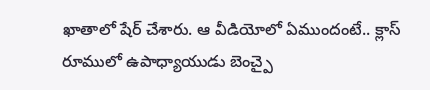ఖాతాలో షేర్ చేశారు. ఆ వీడియోలో ఏముందంటే.. క్లాస్ రూములో ఉపాధ్యాయుడు బెంచ్పై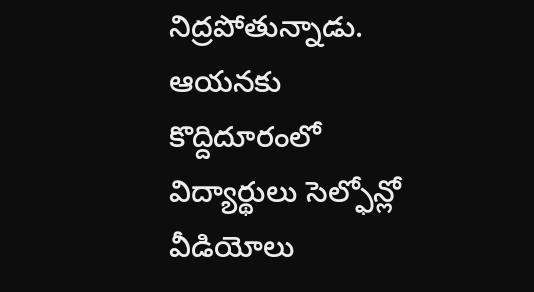నిద్రపోతున్నాడు.
ఆయనకు కొద్దిదూరంలో విద్యార్థులు సెల్ఫోన్లో వీడియోలు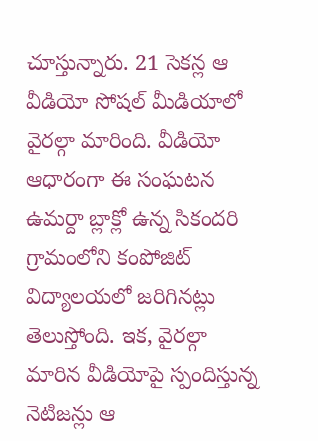చూస్తున్నారు. 21 సెకన్ల ఆ వీడియో సోషల్ మీడియాలో వైరల్గా మారింది. వీడియో ఆధారంగా ఈ సంఘటన ఉమర్దా బ్లాక్లో ఉన్న సికందరి గ్రామంలోని కంపోజిట్ విద్యాలయలో జరిగినట్లు తెలుస్తోంది. ఇక, వైరల్గా మారిన వీడియోపై స్పందిస్తున్న నెటిజన్లు ఆ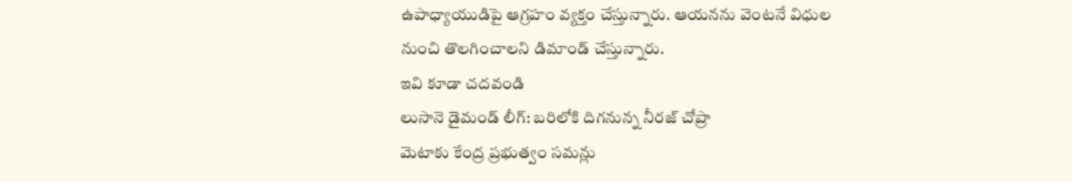ఉపాధ్యాయుడిపై ఆగ్రహం వ్యక్తం చేస్తున్నారు. ఆయనను వెంటనే విధుల నుంచి తొలగించాలని డిమాండ్ చేస్తున్నారు.
ఇవి కూడా చదవండి
లుసానె డైమండ్ లీగ్: బరిలోకి దిగనున్న నీరజ్ చోప్రా
మెటాకు కేంద్ర ప్రభుత్వం సమన్లు